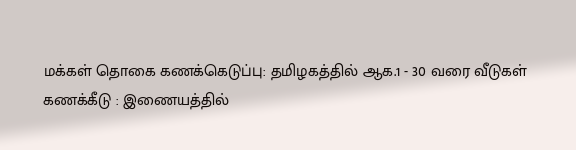மக்கள் தொகை கணக்கெடுப்பு: தமிழகத்தில் ஆக.1 - 30 வரை வீடுகள் கணக்கீடு : இணையத்தில்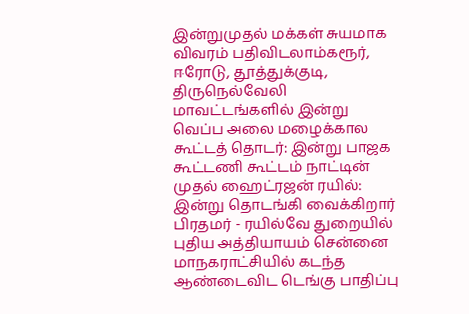இன்றுமுதல் மக்கள் சுயமாக விவரம் பதிவிடலாம்கரூர், ஈரோடு, தூத்துக்குடி, திருநெல்வேலி மாவட்டங்களில் இன்று வெப்ப அலை மழைக்கால கூட்டத் தொடர்: இன்று பாஜக கூட்டணி கூட்டம் நாட்டின் முதல் ஹைட்ரஜன் ரயில்: இன்று தொடங்கி வைக்கிறார் பிரதமர் - ரயில்வே துறையில் புதிய அத்தியாயம் சென்னை மாநகராட்சியில் கடந்த ஆண்டைவிட டெங்கு பாதிப்பு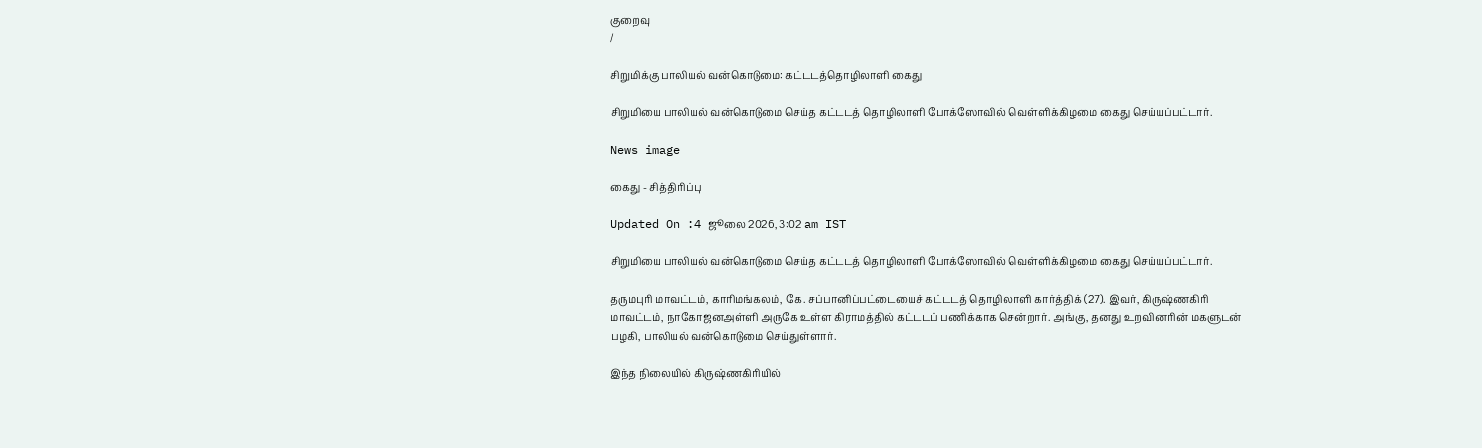குறைவு
/

சிறுமிக்கு பாலியல் வன்கொடுமை: கட்டடத்தொழிலாளி கைது

சிறுமியை பாலியல் வன்கொடுமை செய்த கட்டடத் தொழிலாளி போக்ஸோவில் வெள்ளிக்கிழமை கைது செய்யப்பட்டார்.

News image

கைது - சித்திரிப்பு

Updated On :4 ஜூலை 2026, 3:02 am IST

சிறுமியை பாலியல் வன்கொடுமை செய்த கட்டடத் தொழிலாளி போக்ஸோவில் வெள்ளிக்கிழமை கைது செய்யப்பட்டார்.

தருமபுரி மாவட்டம், காரிமங்கலம், கே. சப்பானிப்பட்டையைச் கட்டடத் தொழிலாளி கார்த்திக் (27). இவர், கிருஷ்ணகிரி மாவட்டம், நாகோஜனஅள்ளி அருகே உள்ள கிராமத்தில் கட்டடப் பணிக்காக சென்றார். அங்கு, தனது உறவினரின் மகளுடன் பழகி, பாலியல் வன்கொடுமை செய்துள்ளார்.

இந்த நிலையில் கிருஷ்ணகிரியில்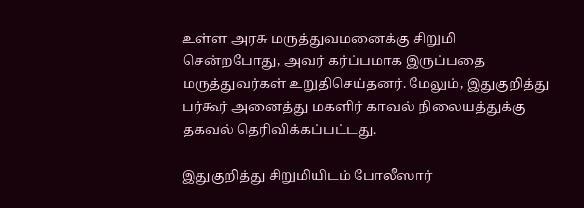உள்ள அரசு மருத்துவமனைக்கு சிறுமி சென்றபோது, அவர் கர்ப்பமாக இருப்பதை மருத்துவர்கள் உறுதிசெய்தனர். மேலும், இதுகுறித்து பர்கூர் அனைத்து மகளிர் காவல் நிலையத்துக்கு தகவல் தெரிவிக்கப்பட்டது.

இதுகுறித்து சிறுமியிடம் போலீஸார்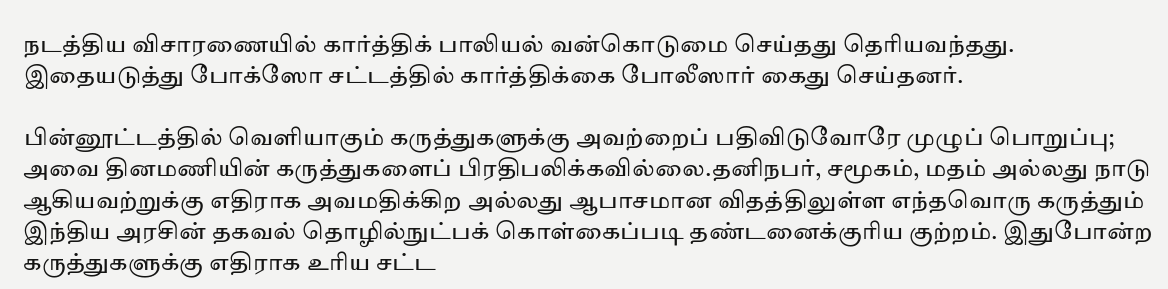நடத்திய விசாரணையில் கார்த்திக் பாலியல் வன்கொடுமை செய்தது தெரியவந்தது. இதையடுத்து போக்ஸோ சட்டத்தில் கார்த்திக்கை போலீஸார் கைது செய்தனர்.

பின்னூட்டத்தில் வெளியாகும் கருத்துகளுக்கு அவற்றைப் பதிவிடுவோரே முழுப் பொறுப்பு; அவை தினமணியின் கருத்துகளைப் பிரதிபலிக்கவில்லை.தனிநபர், சமூகம், மதம் அல்லது நாடு ஆகியவற்றுக்கு எதிராக அவமதிக்கிற அல்லது ஆபாசமான விதத்திலுள்ள எந்தவொரு கருத்தும் இந்திய அரசின் தகவல் தொழில்நுட்பக் கொள்கைப்படி தண்டனைக்குரிய குற்றம். இதுபோன்ற கருத்துகளுக்கு எதிராக உரிய சட்ட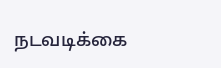நடவடிக்கை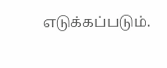எடுக்கப்படும்.